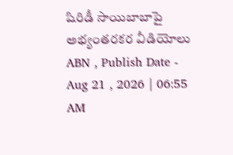షిరిడీ సాయిబాబాపై అభ్యంతరకర వీడియోలు
ABN , Publish Date - Aug 21 , 2026 | 06:55 AM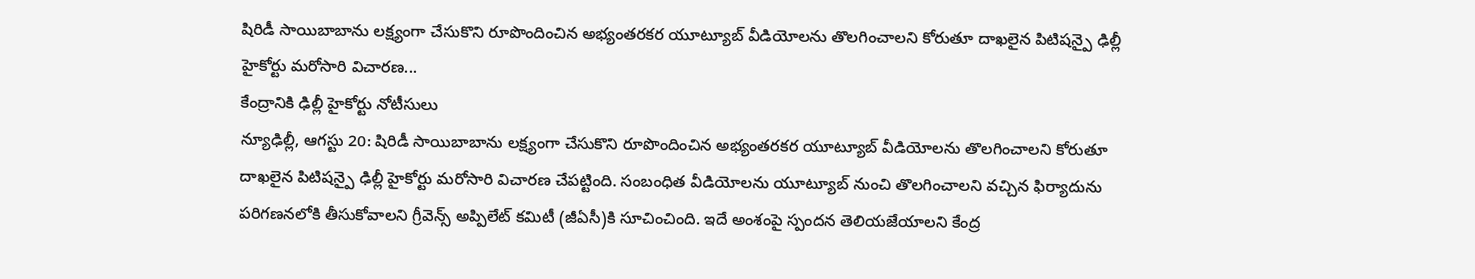షిరిడీ సాయిబాబాను లక్ష్యంగా చేసుకొని రూపొందించిన అభ్యంతరకర యూట్యూబ్ వీడియోలను తొలగించాలని కోరుతూ దాఖలైన పిటిషన్పై ఢిల్లీ హైకోర్టు మరోసారి విచారణ...
కేంద్రానికి ఢిల్లీ హైకోర్టు నోటీసులు
న్యూఢిల్లీ, ఆగస్టు 20: షిరిడీ సాయిబాబాను లక్ష్యంగా చేసుకొని రూపొందించిన అభ్యంతరకర యూట్యూబ్ వీడియోలను తొలగించాలని కోరుతూ దాఖలైన పిటిషన్పై ఢిల్లీ హైకోర్టు మరోసారి విచారణ చేపట్టింది. సంబంధిత వీడియోలను యూట్యూబ్ నుంచి తొలగించాలని వచ్చిన ఫిర్యాదును పరిగణనలోకి తీసుకోవాలని గ్రీవెన్స్ అప్పిలేట్ కమిటీ (జీఏసీ)కి సూచించింది. ఇదే అంశంపై స్పందన తెలియజేయాలని కేంద్ర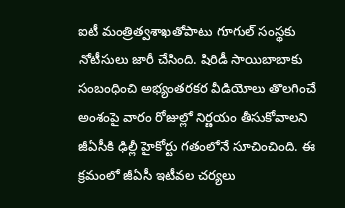ఐటీ మంత్రిత్వశాఖతోపాటు గూగుల్ సంస్థకు నోటీసులు జారీ చేసింది. షిరిడీ సాయిబాబాకు సంబంధించి అభ్యంతరకర వీడియోలు తొలగించే అంశంపై వారం రోజుల్లో నిర్ణయం తీసుకోవాలని జీఏసీకి ఢిల్లీ హైకోర్టు గతంలోనే సూచించింది. ఈ క్రమంలో జీఏసీ ఇటీవల చర్యలు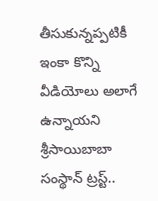తీసుకున్నప్పటికీ ఇంకా కొన్ని వీడియోలు అలాగే ఉన్నాయని శ్రీసాయిబాబా సంస్థాన్ ట్రస్ట్..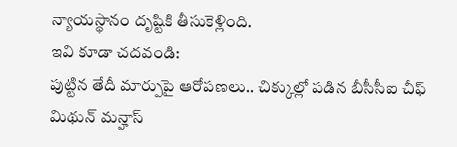న్యాయస్థానం దృష్టికి తీసుకెళ్లింది.
ఇవి కూడా చదవండి:
పుట్టిన తేదీ మార్పుపై ఆరోపణలు.. చిక్కుల్లో పడిన బీసీసీఐ చీఫ్ మిథున్ మన్హాస్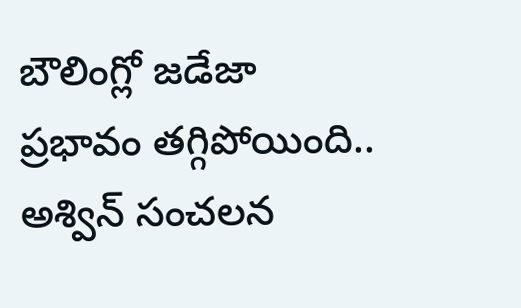బౌలింగ్లో జడేజా ప్రభావం తగ్గిపోయింది.. అశ్విన్ సంచలన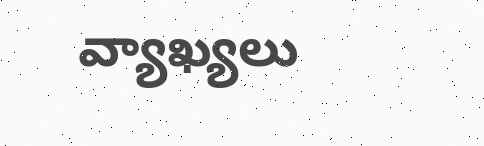వ్యాఖ్యలు